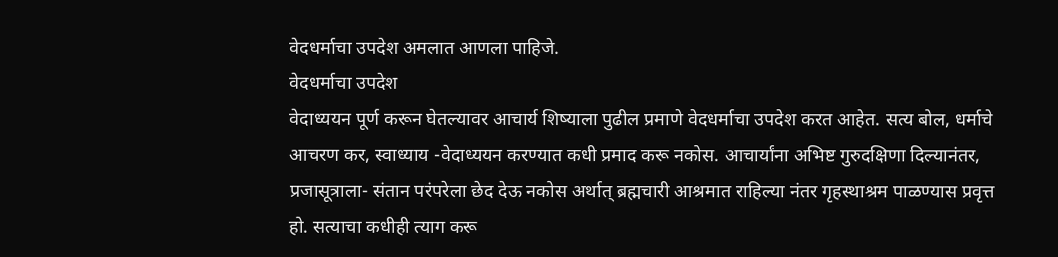वेदधर्माचा उपदेश अमलात आणला पाहिजे.
वेदधर्माचा उपदेश
वेदाध्ययन पूर्ण करून घेतल्यावर आचार्य शिष्याला पुढील प्रमाणे वेदधर्माचा उपदेश करत आहेत. सत्य बोल, धर्माचे आचरण कर, स्वाध्याय -वेदाध्ययन करण्यात कधी प्रमाद करू नकोस. आचार्यांना अभिष्ट गुरुदक्षिणा दिल्यानंतर, प्रजासूत्राला- संतान परंपरेला छेद देऊ नकोस अर्थात् ब्रह्मचारी आश्रमात राहिल्या नंतर गृहस्थाश्रम पाळण्यास प्रवृत्त हो. सत्याचा कधीही त्याग करू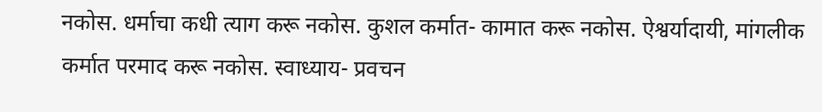नकोस. धर्माचा कधी त्याग करू नकोस. कुशल कर्मात- कामात करू नकोस. ऐश्वर्यादायी, मांगलीक
कर्मात परमाद करू नकोस. स्वाध्याय- प्रवचन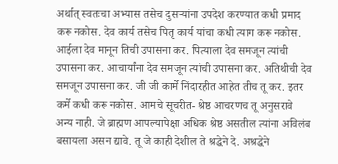अर्थात् स्वतःचा अभ्यास तसेच दुसऱ्यांना उपदेश करण्यात कधी प्रमाद करू नकोस. देव कार्य तसेच पितृ कार्य यांचा कधी त्याग करू नकोस. आईला देव मानून तिची उपासना कर. पित्याला देव समजून त्यांची उपासना कर. आचार्यांना देव समजून त्यांची उपासना कर. अतिथीची देव समजून उपासना कर. जी जी कार्मे निंदारहीत आहेत तीच तू कर. इतर कर्मे कधी करू नकोस. आमचे सूचरीत- श्रेष्ठ आचरणच तू अनुसरावे अन्य नाही. जे ब्राह्मण आपल्यापेक्षा अधिक श्रेष्ठ असतील त्यांना अविलंब बसायला असन द्यावे. तू जे काही देशील ते श्रद्धेने दे. अश्रद्धेने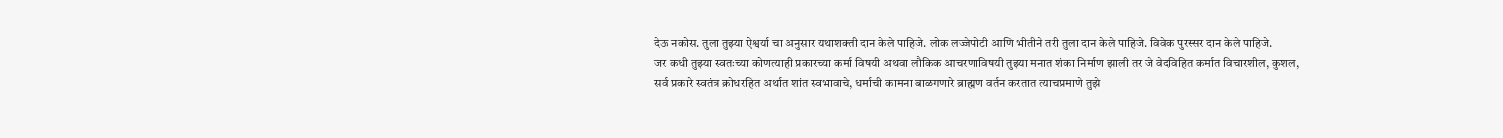देऊ नकोस. तुला तुझ्या ऐश्वर्या चा अनुसार यथाशक्ती दान केले पाहिजे. लोक लज्जेपोटी आणि भीतीने तरी तुला दान केले पाहिजे. विवेक पुरस्सर दान केले पाहिजे.
जर कधी तुझ्या स्वतःच्या कोणत्याही प्रकारच्या कर्मा विषयी अथवा लौकिक आचरणाविषयी तुझ्या मनात शंका निर्माण झाली तर जे वेदविहित कर्मात विचारशील, कुशल, सर्व प्रकारे स्वतंत्र क्रोधरहित अर्थात शांत स्वभावाचे, धर्माची कामना बाळगणारे ब्राह्मण वर्तन करतात त्याचप्रमाणे तुझे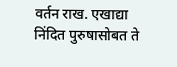वर्तन राख. एखाद्या निंदित पुरुषासोबत ते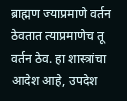ब्राह्मण ज्याप्रमाणे वर्तन ठेवतात त्याप्रमाणेच तू वर्तन ठेव. हा शास्त्रांचा आदेश आहे, उपदेश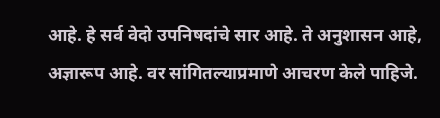आहे. हे सर्व वेदो उपनिषदांचे सार आहे. ते अनुशासन आहे, अज्ञारूप आहे. वर सांगितल्याप्रमाणे आचरण केले पाहिजे.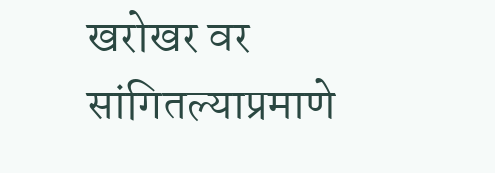खरोखर वर सांगितल्याप्रमाणे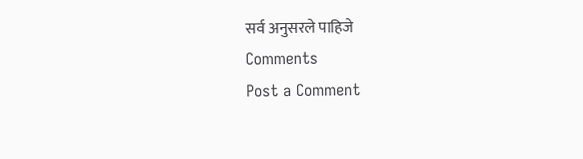सर्व अनुसरले पाहिजे
Comments
Post a Comment